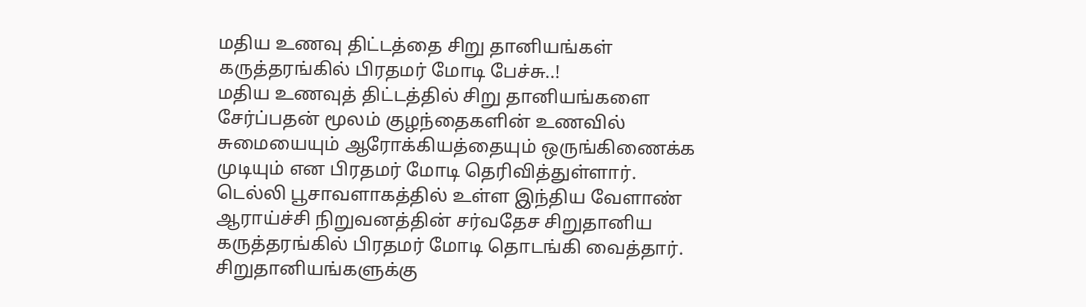மதிய உணவு திட்டத்தை சிறு தானியங்கள் கருத்தரங்கில் பிரதமர் மோடி பேச்சு..!
மதிய உணவுத் திட்டத்தில் சிறு தானியங்களை சேர்ப்பதன் மூலம் குழந்தைகளின் உணவில் சுமையையும் ஆரோக்கியத்தையும் ஒருங்கிணைக்க முடியும் என பிரதமர் மோடி தெரிவித்துள்ளார்.
டெல்லி பூசாவளாகத்தில் உள்ள இந்திய வேளாண் ஆராய்ச்சி நிறுவனத்தின் சர்வதேச சிறுதானிய கருத்தரங்கில் பிரதமர் மோடி தொடங்கி வைத்தார். சிறுதானியங்களுக்கு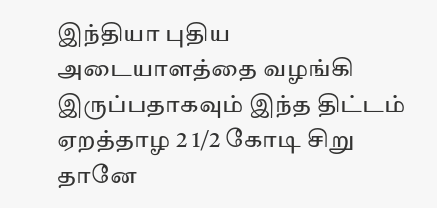இந்தியா புதிய அடையாளத்தை வழங்கி இருப்பதாகவும் இந்த திட்டம் ஏறத்தாழ 2 1/2 கோடி சிறு தானே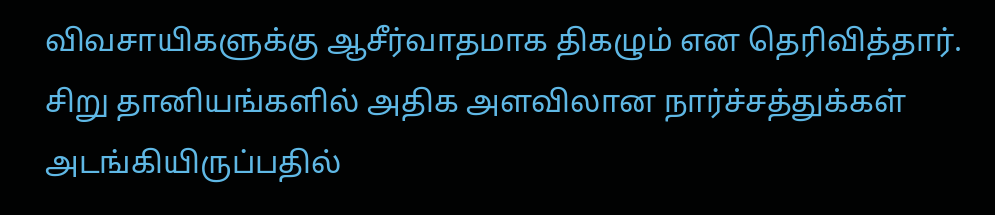விவசாயிகளுக்கு ஆசீர்வாதமாக திகழும் என தெரிவித்தார்.
சிறு தானியங்களில் அதிக அளவிலான நார்ச்சத்துக்கள் அடங்கியிருப்பதில்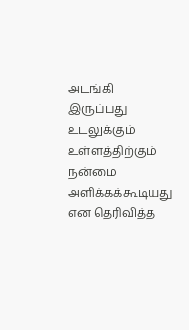அடங்கி இருப்பது உடலுக்கும் உள்ளத்திற்கும் நன்மை அளிக்கக்கூடியது என தெரிவித்த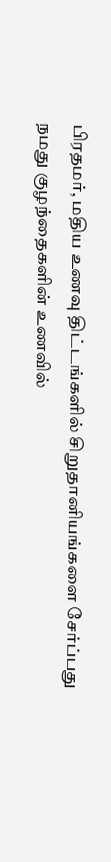பிரதமர், மதிய உணவு திட்டங்களில் சிறுதானியங்களை சேர்ப்பது நமது குழந்தைகளின் உணவில்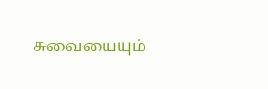சுவையையும்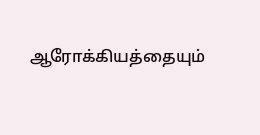ஆரோக்கியத்தையும்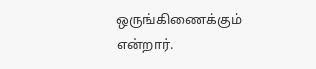ஒருங்கிணைக்கும் என்றார்.